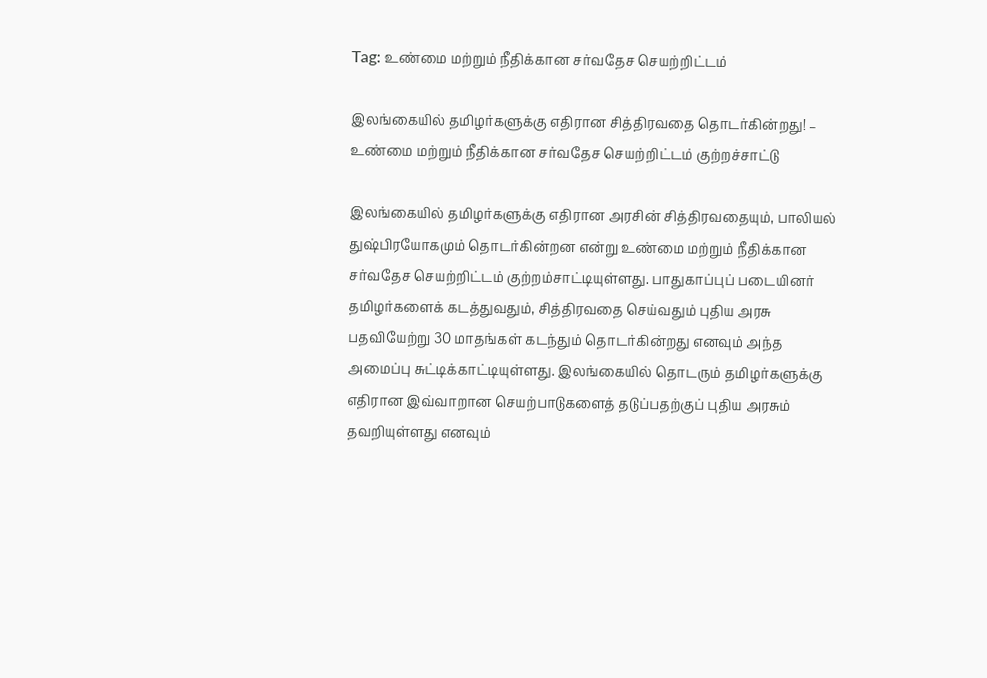Tag: உண்மை மற்றும் நீதிக்கான சர்வதேச செயற்றிட்டம்

இலங்கையில் தமிழர்களுக்கு எதிரான சித்திரவதை தொடர்கின்றது! – உண்மை மற்றும் நீதிக்கான சர்வதேச செயற்றிட்டம் குற்றச்சாட்டு

இலங்கையில் தமிழர்களுக்கு எதிரான அரசின் சித்திரவதையும், பாலியல் துஷ்பிரயோகமும் தொடர்கின்றன என்று உண்மை மற்றும் நீதிக்கான சர்வதேச செயற்றிட்டம் குற்றம்சாட்டியுள்ளது. பாதுகாப்புப் படையினர் தமிழர்களைக் கடத்துவதும், சித்திரவதை செய்வதும் புதிய அரசு பதவியேற்று 30 மாதங்கள் கடந்தும் தொடர்கின்றது எனவும் அந்த அமைப்பு சுட்டிக்காட்டியுள்ளது. இலங்கையில் தொடரும் தமிழர்களுக்கு எதிரான இவ்வாறான செயற்பாடுகளைத் தடுப்பதற்குப் புதிய அரசும் தவறியுள்ளது எனவும்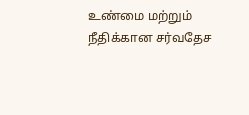உண்மை மற்றும் நீதிக்கான சர்வதேச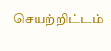செயற்றிட்டம்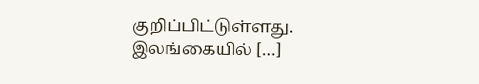குறிப்பிட்டுள்ளது. இலங்கையில் […]